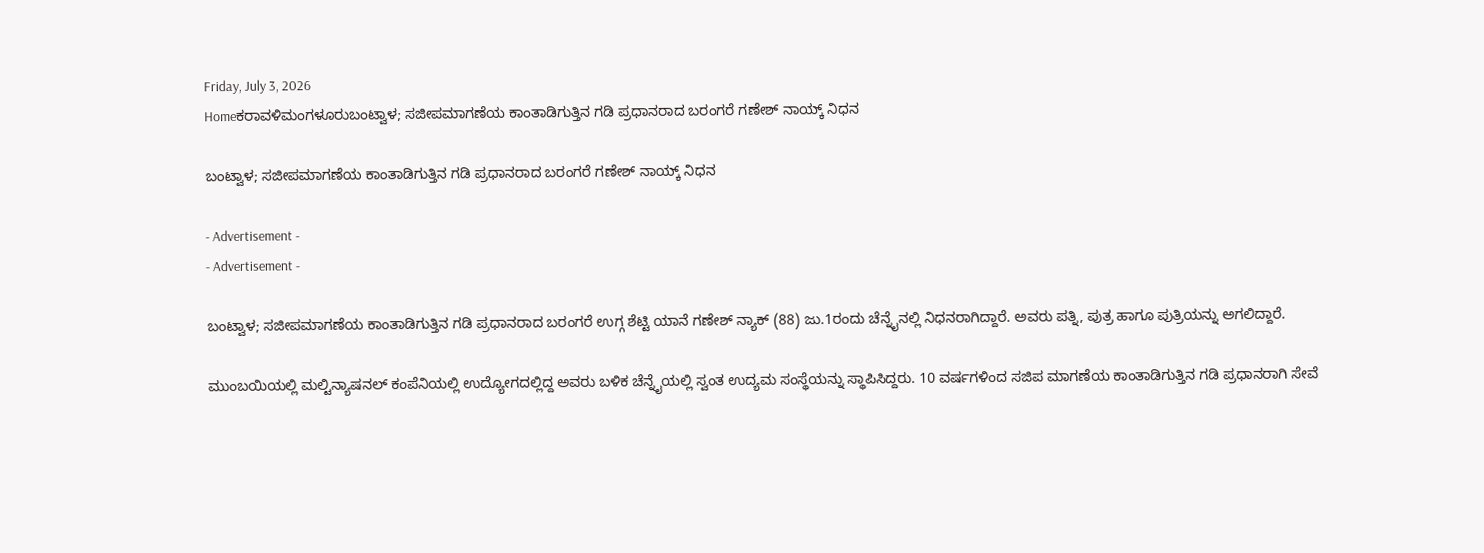Friday, July 3, 2026
Homeಕರಾವಳಿಮಂಗಳೂರುಬಂಟ್ವಾಳ; ಸಜೀಪಮಾಗಣೆಯ ಕಾಂತಾಡಿಗುತ್ತಿನ ಗಡಿ ಪ್ರಧಾನರಾದ ಬರಂಗರೆ ಗಣೇಶ್ ನಾಯ್ಕ್ ನಿಧನ

ಬಂಟ್ವಾಳ; ಸಜೀಪಮಾಗಣೆಯ ಕಾಂತಾಡಿಗುತ್ತಿನ ಗಡಿ ಪ್ರಧಾನರಾದ ಬರಂಗರೆ ಗಣೇಶ್ ನಾಯ್ಕ್ ನಿಧನ

- Advertisement -
- Advertisement -

ಬಂಟ್ವಾಳ; ಸಜೀಪಮಾಗಣೆಯ ಕಾಂತಾಡಿಗುತ್ತಿನ ಗಡಿ ಪ್ರಧಾನರಾದ ಬರಂಗರೆ ಉಗ್ಗ ಶೆಟ್ಟಿ ಯಾನೆ ಗಣೇಶ್ ನ್ಯಾಕ್ (88) ಜು.1ರಂದು ಚೆನ್ನೈನಲ್ಲಿ ನಿಧನರಾಗಿದ್ದಾರೆ. ಅವರು ಪತ್ನಿ, ಪುತ್ರ ಹಾಗೂ ಪುತ್ರಿಯನ್ನು ಅಗಲಿದ್ದಾರೆ.

ಮುಂಬಯಿಯಲ್ಲಿ ಮಲ್ಟಿನ್ಯಾಷನಲ್ ಕಂಪೆನಿಯಲ್ಲಿ ಉದ್ಯೋಗದಲ್ಲಿದ್ದ ಅವರು ಬಳಿಕ ಚೆನ್ನೈಯಲ್ಲಿ ಸ್ವಂತ ಉದ್ಯಮ ಸಂಸ್ಥೆಯನ್ನು ಸ್ಥಾಪಿಸಿದ್ದರು. 10 ವರ್ಷಗಳಿಂದ ಸಜಿಪ ಮಾಗಣೆಯ ಕಾಂತಾಡಿಗುತ್ತಿನ ಗಡಿ ಪ್ರಧಾನರಾಗಿ ಸೇವೆ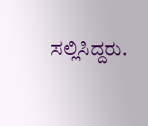ಸಲ್ಲಿಸಿದ್ದರು.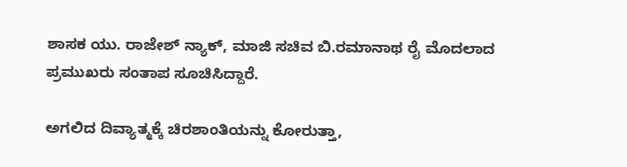ಶಾಸಕ ಯು. ರಾಜೇಶ್ ನ್ಯಾಕ್, ಮಾಜಿ ಸಚಿವ ಬಿ.ರಮಾನಾಥ ರೈ ಮೊದಲಾದ ಪ್ರಮುಖರು ಸಂತಾಪ ಸೂಚಿಸಿದ್ದಾರೆ.

ಅಗಲಿದ ದಿವ್ಯಾತ್ಮಕ್ಕೆ ಚಿರಶಾಂತಿಯನ್ನು ಕೋರುತ್ತಾ,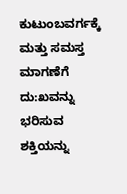ಕುಟುಂಬವರ್ಗಕ್ಕೆ ಮತ್ತು ಸಮಸ್ತ ಮಾಗಣೆಗೆ ದು:ಖವನ್ನು ಭರಿಸುವ ಶಕ್ತಿಯನ್ನು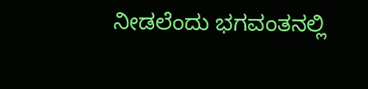ನೀಡಲೆಂದು ಭಗವಂತನಲ್ಲಿ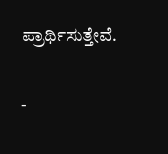ಪ್ರಾರ್ಥಿಸುತ್ತೇವೆ.

-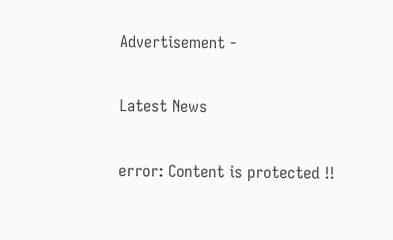Advertisement -

Latest News

error: Content is protected !!